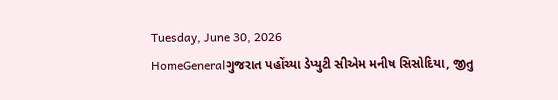Tuesday, June 30, 2026
HomeGeneralગુજરાત પહોંચ્યા ડેપ્યુટી સીએમ મનીષ સિસોદિયા, જીતુ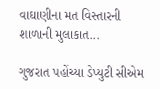વાઘાણીના મત વિસ્તારની શાળાની મુલાકાત...

ગુજરાત પહોંચ્યા ડેપ્યુટી સીએમ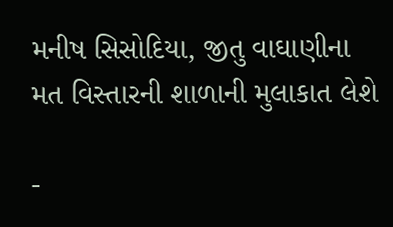મનીષ સિસોદિયા, જીતુ વાઘાણીના મત વિસ્તારની શાળાની મુલાકાત લેશે

-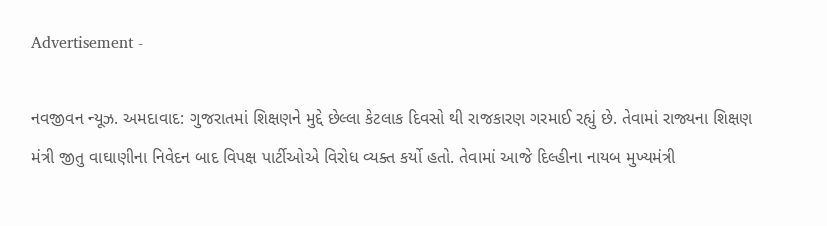Advertisement -

નવજીવન ન્યૂઝ. અમદાવાદ: ગુજરાતમાં શિક્ષણને મુદ્દે છેલ્લા કેટલાક દિવસો થી રાજકારણ ગરમાઈ રહ્યું છે. તેવામાં રાજ્યના શિક્ષણ મંત્રી જીતુ વાઘાણીના નિવેદન બાદ વિપક્ષ પાર્ટીઓએ વિરોધ વ્યક્ત કર્યો હતો. તેવામાં આજે દિલ્હીના નાયબ મુખ્યમંત્રી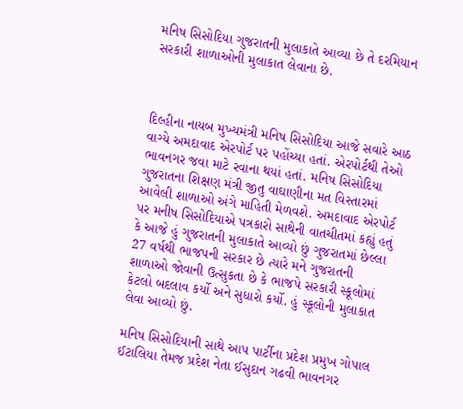મનિષ સિસોદિયા ગુજરાતની મુલાકાતે આવ્યા છે તે દરમિયાન સરકારી શાળાઓની મુલાકાત લેવાના છે.



દિલ્હીના નાયબ મુખ્યમંત્રી મનિષ સિસોદિયા આજે સવારે આઠ વાગ્યે અમદાવાદ એરપોર્ટ પર પહોંચ્યા હતાં. એરપોર્ટથી તેઓ ભાવનગર જવા માટે રવાના થયાં હતાં. મનિષ સિસોદિયા ગુજરાતના શિક્ષણ મંત્રી જીતુ વાઘાણીના મત વિસ્તારમાં આવેલી શાળાઓ અંગે માહિતી મેળવશે. અમદાવાદ એરપોર્ટ પર મનીષ સિસોદિયાએ પત્રકારો સાથેની વાતચીતમાં કહ્યું હતું કે આજે હું ગુજરાતની મુલાકાતે આવ્યો છું ગુજરાતમાં છેલ્લા 27 વર્ષથી ભાજપની સરકાર છે ત્યારે મને ગુજરાતની શાળાઓ જોવાની ઉત્સુકતા છે કે ભાજપે સરકારી સ્કૂલોમાં કેટલો બદલાવ કર્યો અને સુધારો કર્યો. હું સ્કૂલોની મુલાકાત લેવા આવ્યો છું.

મનિષ સિસોદિયાની સાથે આપ પાર્ટીના પ્રદેશ પ્રમુખ ગોપાલ ઈટાલિયા તેમજ પ્રદેશ નેતા ઈસુદાન ગઢવી ભાવનગર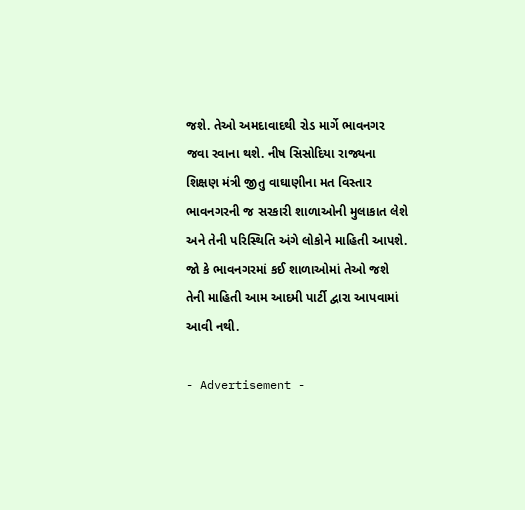જશે. તેઓ અમદાવાદથી રોડ માર્ગે ભાવનગર જવા રવાના થશે. નીષ સિસોદિયા રાજ્યના શિક્ષણ મંત્રી જીતુ વાઘાણીના મત વિસ્તાર ભાવનગરની જ સરકારી શાળાઓની મુલાકાત લેશે અને તેની પરિસ્થિતિ અંગે લોકોને માહિતી આપશે. જો કે ભાવનગરમાં કઈ શાળાઓમાં તેઓ જશે તેની માહિતી આમ આદમી પાર્ટી દ્વારા આપવામાં આવી નથી.

- Advertisement -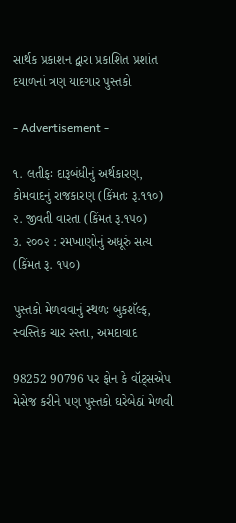સાર્થક પ્રકાશન દ્વારા પ્રકાશિત પ્રશાંત દયાળનાં ત્રણ યાદગાર પુસ્તકો

- Advertisement -

૧. લતીફઃ દારૂબંધીનું અર્થકારણ, કોમવાદનું રાજકારણ (કિંમતઃ રૂ.૧૧૦)
૨. જીવતી વારતા (કિંમત રૂ.૧૫૦)
૩. ૨૦૦૨ : રમખાણોનું અધૂરું સત્ય (કિંમત રૂ. ૧૫૦)

પુસ્તકો મેળવવાનું સ્થળઃ બુકશૅલ્ફ, સ્વસ્તિક ચાર રસ્તા, અમદાવાદ

98252 90796 પર ફોન કે વૉટ્સએપ મેસેજ કરીને પણ પુસ્તકો ઘરેબેઠાં મેળવી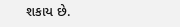શકાય છે.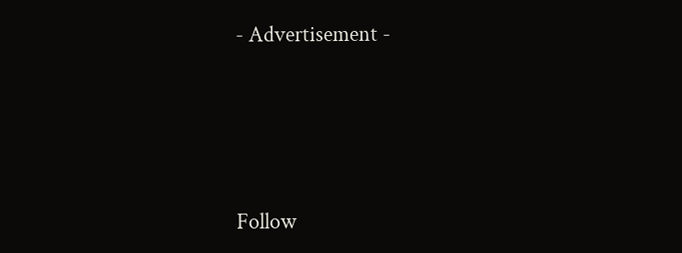- Advertisement -




Follow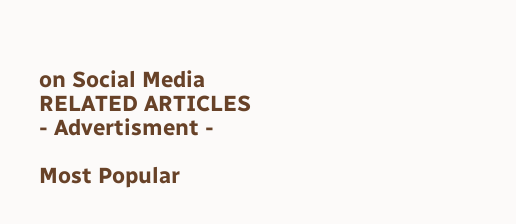on Social Media
RELATED ARTICLES
- Advertisment -

Most Popular